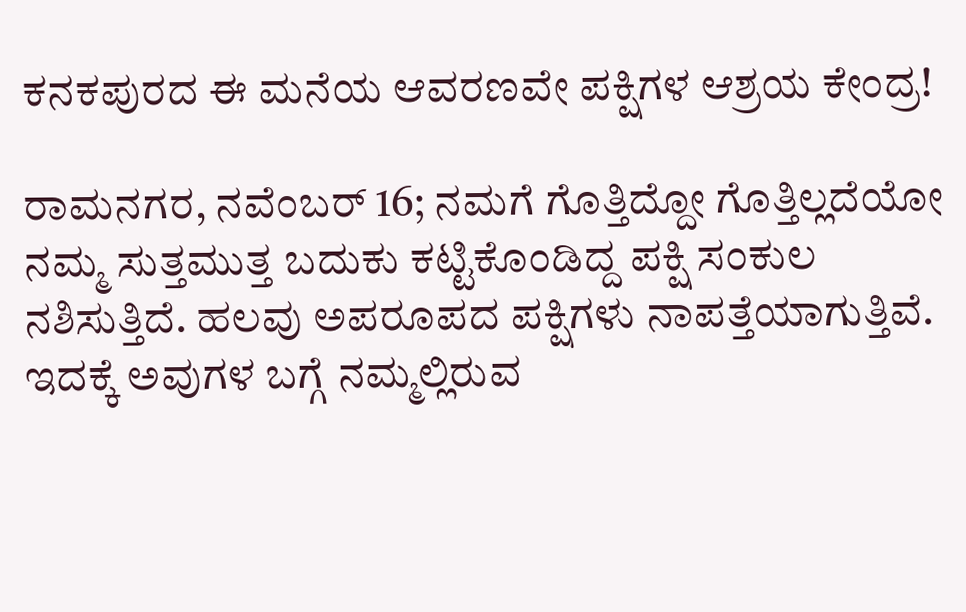ಕನಕಪುರದ ಈ ಮನೆಯ ಆವರಣವೇ ಪಕ್ಷಿಗಳ ಆಶ್ರಯ ಕೇಂದ್ರ!

ರಾಮನಗರ, ನವೆಂಬರ್ 16; ನಮಗೆ ಗೊತ್ತಿದ್ದೋ ಗೊತ್ತಿಲ್ಲದೆಯೋ ನಮ್ಮ ಸುತ್ತಮುತ್ತ ಬದುಕು ಕಟ್ಟಿಕೊಂಡಿದ್ದ ಪಕ್ಷಿ ಸಂಕುಲ ನಶಿಸುತ್ತಿದೆ. ಹಲವು ಅಪರೂಪದ ಪಕ್ಷಿಗಳು ನಾಪತ್ತೆಯಾಗುತ್ತಿವೆ. ಇದಕ್ಕೆ ಅವುಗಳ ಬಗ್ಗೆ ನಮ್ಮಲ್ಲಿರುವ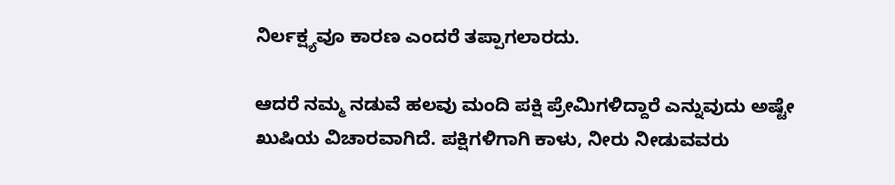ನಿರ್ಲಕ್ಷ್ಯವೂ ಕಾರಣ ಎಂದರೆ ತಪ್ಪಾಗಲಾರದು.

ಆದರೆ ನಮ್ಮ ನಡುವೆ ಹಲವು ಮಂದಿ ಪಕ್ಷಿ ಪ್ರೇಮಿಗಳಿದ್ದಾರೆ ಎನ್ನುವುದು ಅಷ್ಟೇ ಖುಷಿಯ ವಿಚಾರವಾಗಿದೆ. ಪಕ್ಷಿಗಳಿಗಾಗಿ ಕಾಳು, ನೀರು ನೀಡುವವರು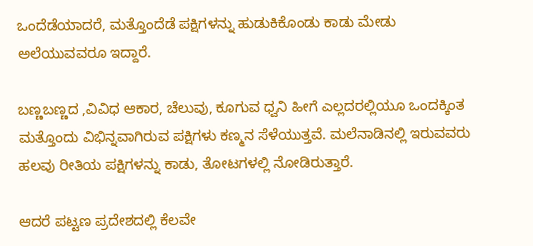ಒಂದೆಡೆಯಾದರೆ, ಮತ್ತೊಂದೆಡೆ ಪಕ್ಷಿಗಳನ್ನು ಹುಡುಕಿಕೊಂಡು ಕಾಡು ಮೇಡು ಅಲೆಯುವವರೂ ಇದ್ದಾರೆ.

ಬಣ್ಣಬಣ್ಣದ ,ವಿವಿಧ ಆಕಾರ, ಚೆಲುವು, ಕೂಗುವ ಧ್ವನಿ ಹೀಗೆ ಎಲ್ಲದರಲ್ಲಿಯೂ ಒಂದಕ್ಕಿಂತ ಮತ್ತೊಂದು ವಿಭಿನ್ನವಾಗಿರುವ ಪಕ್ಷಿಗಳು ಕಣ್ಮನ ಸೆಳೆಯುತ್ತವೆ. ಮಲೆನಾಡಿನಲ್ಲಿ ಇರುವವರು ಹಲವು ರೀತಿಯ ಪಕ್ಷಿಗಳನ್ನು ಕಾಡು, ತೋಟಗಳಲ್ಲಿ ನೋಡಿರುತ್ತಾರೆ.

ಆದರೆ ಪಟ್ಟಣ ಪ್ರದೇಶದಲ್ಲಿ ಕೆಲವೇ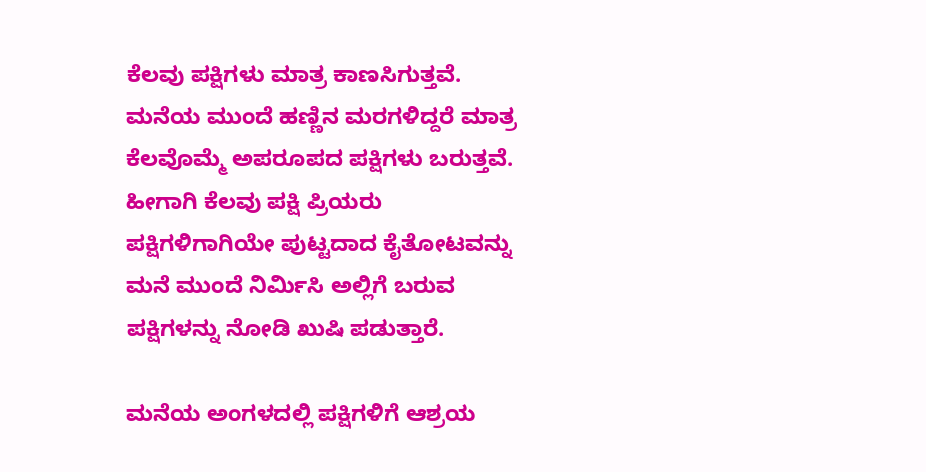ಕೆಲವು ಪಕ್ಷಿಗಳು ಮಾತ್ರ ಕಾಣಸಿಗುತ್ತವೆ. ಮನೆಯ ಮುಂದೆ ಹಣ್ಣಿನ ಮರಗಳಿದ್ದರೆ ಮಾತ್ರ ಕೆಲವೊಮ್ಮೆ ಅಪರೂಪದ ಪಕ್ಷಿಗಳು ಬರುತ್ತವೆ. ಹೀಗಾಗಿ ಕೆಲವು ಪಕ್ಷಿ ಪ್ರಿಯರು ಪಕ್ಷಿಗಳಿಗಾಗಿಯೇ ಪುಟ್ಟದಾದ ಕೈತೋಟವನ್ನು ಮನೆ ಮುಂದೆ ನಿರ್ಮಿಸಿ ಅಲ್ಲಿಗೆ ಬರುವ ಪಕ್ಷಿಗಳನ್ನು ನೋಡಿ ಖುಷಿ ಪಡುತ್ತಾರೆ.

ಮನೆಯ ಅಂಗಳದಲ್ಲಿ ಪಕ್ಷಿಗಳಿಗೆ ಆಶ್ರಯ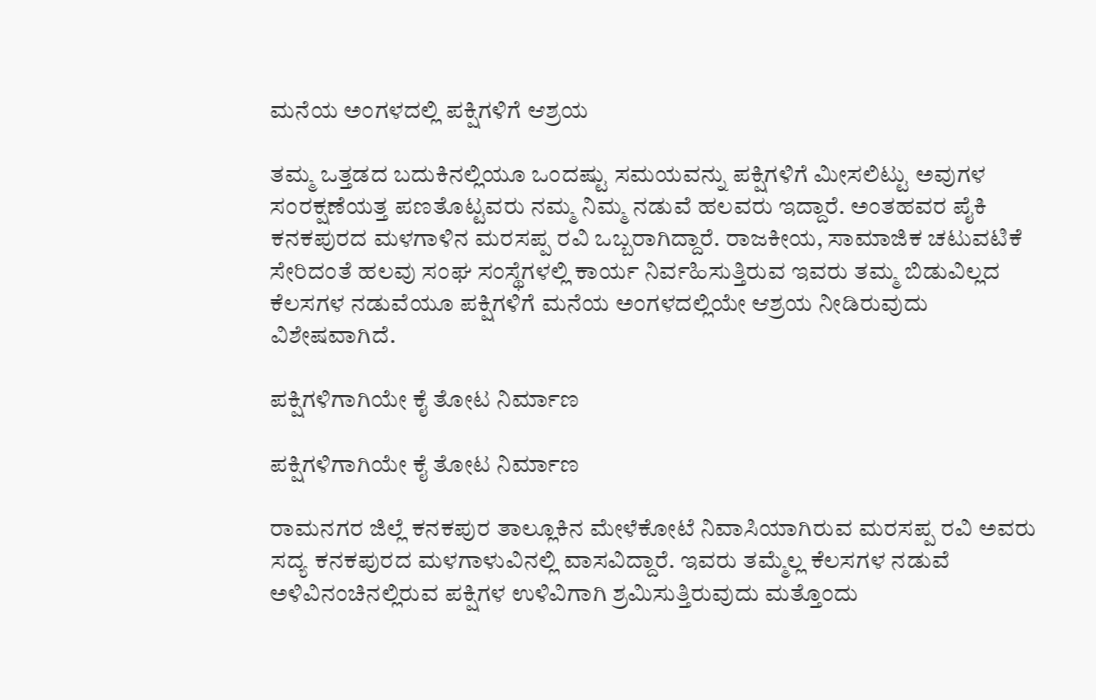ಮನೆಯ ಅಂಗಳದಲ್ಲಿ ಪಕ್ಷಿಗಳಿಗೆ ಆಶ್ರಯ

ತಮ್ಮ ಒತ್ತಡದ ಬದುಕಿನಲ್ಲಿಯೂ ಒಂದಷ್ಟು ಸಮಯವನ್ನು ಪಕ್ಷಿಗಳಿಗೆ ಮೀಸಲಿಟ್ಟು ಅವುಗಳ ಸಂರಕ್ಷಣೆಯತ್ತ ಪಣತೊಟ್ಟವರು ನಮ್ಮ ನಿಮ್ಮ ನಡುವೆ ಹಲವರು ಇದ್ದಾರೆ. ಅಂತಹವರ ಪೈಕಿ ಕನಕಪುರದ ಮಳಗಾಳಿನ ಮರಸಪ್ಪ ರವಿ ಒಬ್ಬರಾಗಿದ್ದಾರೆ. ರಾಜಕೀಯ, ಸಾಮಾಜಿಕ ಚಟುವಟಿಕೆ ಸೇರಿದಂತೆ ಹಲವು ಸಂಘ ಸಂಸ್ಥೆಗಳಲ್ಲಿ ಕಾರ್ಯ ನಿರ್ವಹಿಸುತ್ತಿರುವ ಇವರು ತಮ್ಮ ಬಿಡುವಿಲ್ಲದ ಕೆಲಸಗಳ ನಡುವೆಯೂ ಪಕ್ಷಿಗಳಿಗೆ ಮನೆಯ ಅಂಗಳದಲ್ಲಿಯೇ ಆಶ್ರಯ ನೀಡಿರುವುದು ವಿಶೇಷವಾಗಿದೆ.

ಪಕ್ಷಿಗಳಿಗಾಗಿಯೇ ಕೈ ತೋಟ ನಿರ್ಮಾಣ

ಪಕ್ಷಿಗಳಿಗಾಗಿಯೇ ಕೈ ತೋಟ ನಿರ್ಮಾಣ

ರಾಮನಗರ ಜಿಲ್ಲೆ ಕನಕಪುರ ತಾಲ್ಲೂಕಿನ ಮೇಳೆಕೋಟೆ ನಿವಾಸಿಯಾಗಿರುವ ಮರಸಪ್ಪ ರವಿ ಅವರು ಸದ್ಯ ಕನಕಪುರದ ಮಳಗಾಳುವಿನಲ್ಲಿ ವಾಸವಿದ್ದಾರೆ. ಇವರು ತಮ್ಮೆಲ್ಲ ಕೆಲಸಗಳ ನಡುವೆ ಅಳಿವಿನಂಚಿನಲ್ಲಿರುವ ಪಕ್ಷಿಗಳ ಉಳಿವಿಗಾಗಿ ಶ್ರಮಿಸುತ್ತಿರುವುದು ಮತ್ತೊಂದು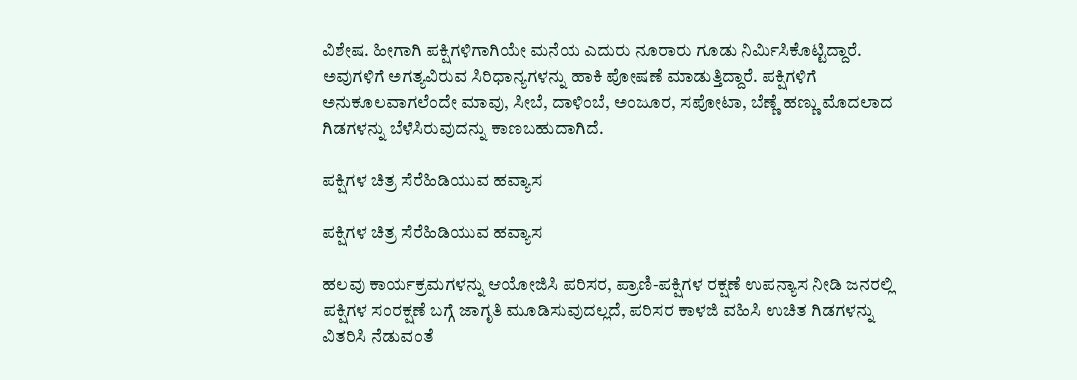ವಿಶೇಷ. ಹೀಗಾಗಿ ಪಕ್ಷಿಗಳಿಗಾಗಿಯೇ ಮನೆಯ ಎದುರು ನೂರಾರು ಗೂಡು ನಿರ್ಮಿಸಿಕೊಟ್ಟಿದ್ದಾರೆ. ಅವುಗಳಿಗೆ ಅಗತ್ಯವಿರುವ ಸಿರಿಧಾನ್ಯಗಳನ್ನು ಹಾಕಿ ಪೋಷಣೆ ಮಾಡುತ್ತಿದ್ದಾರೆ. ಪಕ್ಷಿಗಳಿಗೆ ಅನುಕೂಲವಾಗಲೆಂದೇ ಮಾವು, ಸೀಬೆ, ದಾಳಿಂಬೆ, ಅಂಜೂರ, ಸಪೋಟಾ, ಬೆಣ್ಣೆ ಹಣ್ಣು ಮೊದಲಾದ ಗಿಡಗಳನ್ನು ಬೆಳೆಸಿರುವುದನ್ನು ಕಾಣಬಹುದಾಗಿದೆ.

ಪಕ್ಷಿಗಳ ಚಿತ್ರ ಸೆರೆಹಿಡಿಯುವ ಹವ್ಯಾಸ

ಪಕ್ಷಿಗಳ ಚಿತ್ರ ಸೆರೆಹಿಡಿಯುವ ಹವ್ಯಾಸ

ಹಲವು ಕಾರ್ಯಕ್ರಮಗಳನ್ನು ಆಯೋಜಿಸಿ ಪರಿಸರ, ಪ್ರಾಣಿ-ಪಕ್ಷಿಗಳ ರಕ್ಷಣೆ ಉಪನ್ಯಾಸ ನೀಡಿ ಜನರಲ್ಲಿ ಪಕ್ಷಿಗಳ ಸಂರಕ್ಷಣೆ ಬಗ್ಗೆ ಜಾಗೃತಿ ಮೂಡಿಸುವುದಲ್ಲದೆ, ಪರಿಸರ ಕಾಳಜಿ ವಹಿಸಿ ಉಚಿತ ಗಿಡಗಳನ್ನು ವಿತರಿಸಿ ನೆಡುವಂತೆ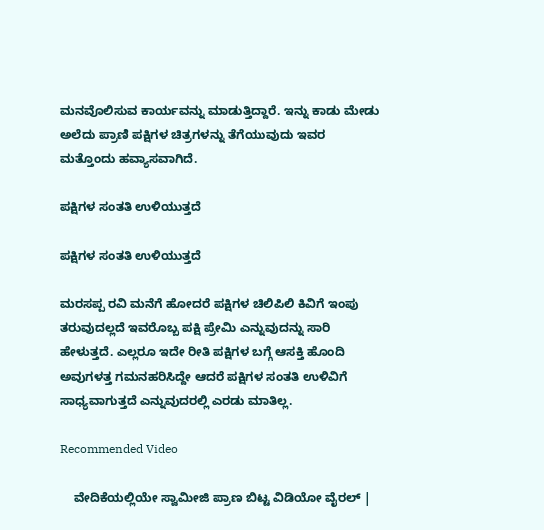ಮನವೊಲಿಸುವ ಕಾರ್ಯವನ್ನು ಮಾಡುತ್ತಿದ್ದಾರೆ. ಇನ್ನು ಕಾಡು ಮೇಡು ಅಲೆದು ಪ್ರಾಣಿ ಪಕ್ಷಿಗಳ ಚಿತ್ರಗಳನ್ನು ತೆಗೆಯುವುದು ಇವರ ಮತ್ತೊಂದು ಹವ್ಯಾಸವಾಗಿದೆ.

ಪಕ್ಷಿಗಳ ಸಂತತಿ ಉಳಿಯುತ್ತದೆ

ಪಕ್ಷಿಗಳ ಸಂತತಿ ಉಳಿಯುತ್ತದೆ

ಮರಸಪ್ಪ ರವಿ ಮನೆಗೆ ಹೋದರೆ ಪಕ್ಷಿಗಳ ಚಿಲಿಪಿಲಿ ಕಿವಿಗೆ ಇಂಪು ತರುವುದಲ್ಲದೆ ಇವರೊಬ್ಬ ಪಕ್ಷಿ ಪ್ರೇಮಿ ಎನ್ನುವುದನ್ನು ಸಾರಿ ಹೇಳುತ್ತದೆ. ಎಲ್ಲರೂ ಇದೇ ರೀತಿ ಪಕ್ಷಿಗಳ ಬಗ್ಗೆ ಆಸಕ್ತಿ ಹೊಂದಿ ಅವುಗಳತ್ತ ಗಮನಹರಿಸಿದ್ದೇ ಆದರೆ ಪಕ್ಷಿಗಳ ಸಂತತಿ ಉಳಿವಿಗೆ ಸಾಧ್ಯವಾಗುತ್ತದೆ ಎನ್ನುವುದರಲ್ಲಿ ಎರಡು ಮಾತಿಲ್ಲ.

Recommended Video

    ವೇದಿಕೆಯಲ್ಲಿಯೇ ಸ್ವಾಮೀಜಿ ಪ್ರಾಣ ಬಿಟ್ಟ ವಿಡಿಯೋ ವೈರಲ್ |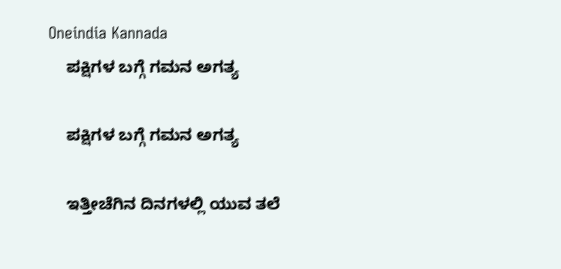Oneindia Kannada
    ಪಕ್ಷಿಗಳ ಬಗ್ಗೆ ಗಮನ ಅಗತ್ಯ

    ಪಕ್ಷಿಗಳ ಬಗ್ಗೆ ಗಮನ ಅಗತ್ಯ

    ಇತ್ತೀಚೆಗಿನ ದಿನಗಳಲ್ಲಿ ಯುವ ತಲೆ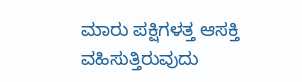ಮಾರು ಪಕ್ಷಿಗಳತ್ತ ಆಸಕ್ತಿ ವಹಿಸುತ್ತಿರುವುದು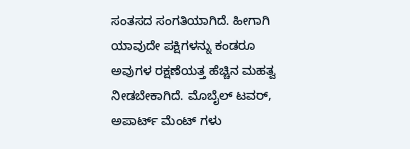ಸಂತಸದ ಸಂಗತಿಯಾಗಿದೆ. ಹೀಗಾಗಿ ಯಾವುದೇ ಪಕ್ಷಿಗಳನ್ನು ಕಂಡರೂ ಅವುಗಳ ರಕ್ಷಣೆಯತ್ತ ಹೆಚ್ಚಿನ ಮಹತ್ವ ನೀಡಬೇಕಾಗಿದೆ. ಮೊಬೈಲ್ ಟವರ್, ಅಪಾರ್ಟ್ ಮೆಂಟ್ ಗಳು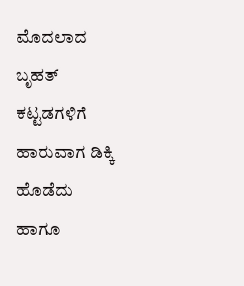ಮೊದಲಾದ ಬೃಹತ್ ಕಟ್ಟಡಗಳಿಗೆ ಹಾರುವಾಗ ಡಿಕ್ಕಿ ಹೊಡೆದು ಹಾಗೂ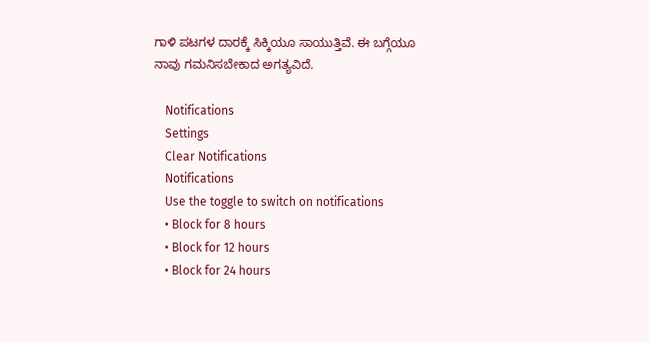ಗಾಳಿ ಪಟಗಳ ದಾರಕ್ಕೆ ಸಿಕ್ಕಿಯೂ ಸಾಯುತ್ತಿವೆ. ಈ ಬಗ್ಗೆಯೂ ನಾವು ಗಮನಿಸಬೇಕಾದ ಅಗತ್ಯವಿದೆ.

    Notifications
    Settings
    Clear Notifications
    Notifications
    Use the toggle to switch on notifications
    • Block for 8 hours
    • Block for 12 hours
    • Block for 24 hours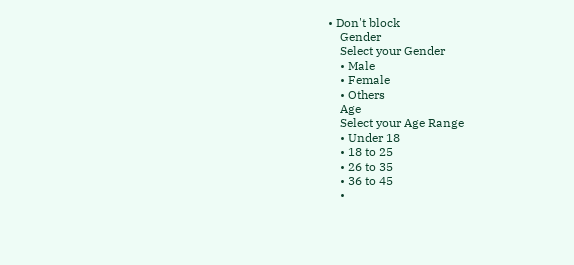• Don't block
    Gender
    Select your Gender
    • Male
    • Female
    • Others
    Age
    Select your Age Range
    • Under 18
    • 18 to 25
    • 26 to 35
    • 36 to 45
    •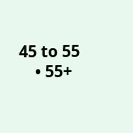45 to 55
    • 55+